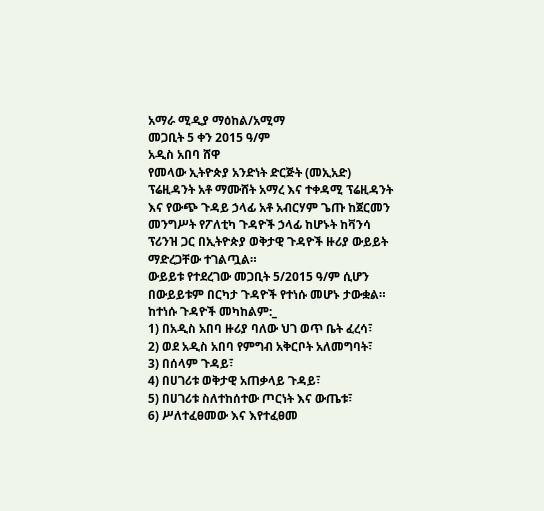አማራ ሚዲያ ማዕከል/አሚማ
መጋቢት 5 ቀን 2015 ዓ/ም
አዲስ አበባ ሸዋ
የመላው ኢትዮጵያ አንድነት ድርጅት (መኢአድ) ፕሬዚዳንት አቶ ማሙሸት አማረ እና ተቀዳሚ ፕሬዚዳንት እና የውጭ ጉዳይ ኃላፊ አቶ አብርሃም ጌጡ ከጀርመን መንግሥት የፖለቲካ ጉዳዮች ኃላፊ ከሆኑት ከቫንሳ ፕሪንዝ ጋር በኢትዮጵያ ወቅታዊ ጉዳዮች ዙሪያ ውይይት ማድረጋቸው ተገልጧል።
ውይይቱ የተደረገው መጋቢት 5/2015 ዓ/ም ሲሆን በውይይቱም በርካታ ጉዳዮች የተነሱ መሆኑ ታውቋል።
ከተነሱ ጉዳዮች መካከልም:_
1) በአዲስ አበባ ዙሪያ ባለው ህገ ወጥ ቤት ፈረሳ፣
2) ወደ አዲስ አበባ የምግብ አቅርቦት አለመግባት፣
3) በሰላም ጉዳይ፣
4) በሀገሪቱ ወቅታዊ አጠቃላይ ጉዳይ፣
5) በሀገሪቱ ስለተከሰተው ጦርነት እና ውጤቱ፣
6) ሥለተፈፀመው እና እየተፈፀመ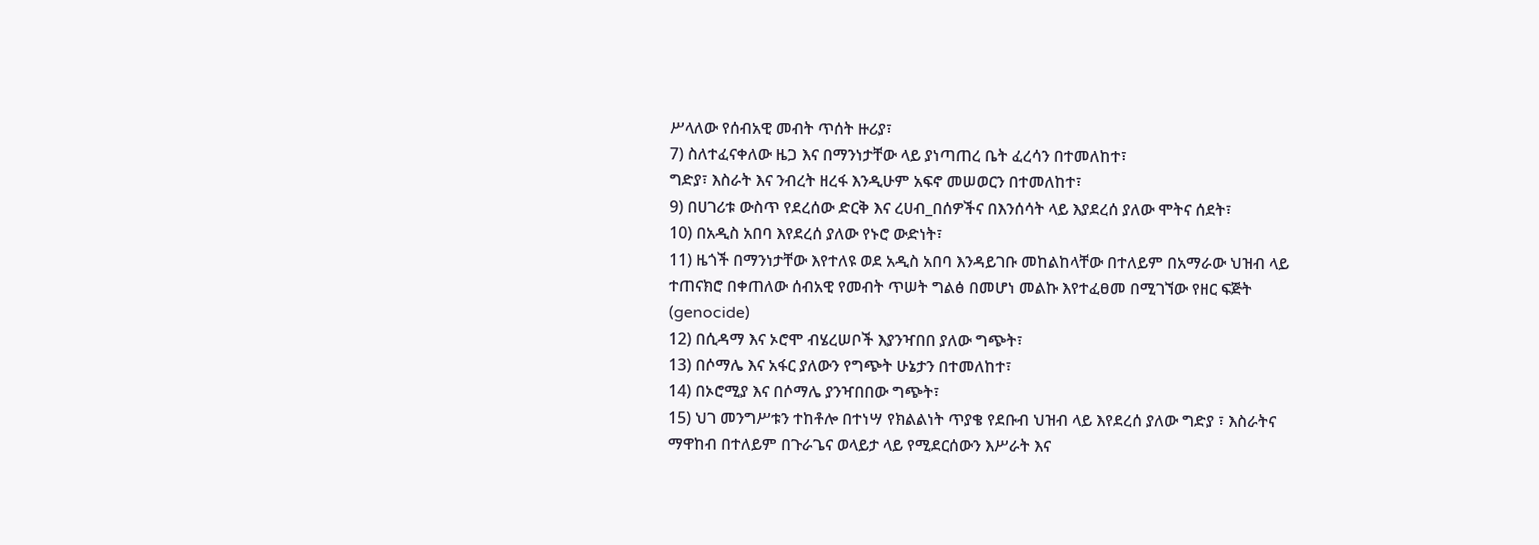ሥላለው የሰብአዊ መብት ጥሰት ዙሪያ፣
7) ስለተፈናቀለው ዜጋ እና በማንነታቸው ላይ ያነጣጠረ ቤት ፈረሳን በተመለከተ፣
ግድያ፣ እስራት እና ንብረት ዘረፋ እንዲሁም አፍኖ መሠወርን በተመለከተ፣
9) በሀገሪቱ ውስጥ የደረሰው ድርቅ እና ረሀብ_በሰዎችና በእንሰሳት ላይ እያደረሰ ያለው ሞትና ሰደት፣
10) በአዲስ አበባ እየደረሰ ያለው የኑሮ ውድነት፣
11) ዜጎች በማንነታቸው እየተለዩ ወደ አዲስ አበባ እንዳይገቡ መከልከላቸው በተለይም በአማራው ህዝብ ላይ ተጠናክሮ በቀጠለው ሰብአዊ የመብት ጥሠት ግልፅ በመሆነ መልኩ እየተፈፀመ በሚገኘው የዘር ፍጅት (genocide)
12) በሲዳማ እና ኦሮሞ ብሄረሠቦች እያንዣበበ ያለው ግጭት፣
13) በሶማሌ እና አፋር ያለውን የግጭት ሁኔታን በተመለከተ፣
14) በኦሮሚያ እና በሶማሌ ያንዣበበው ግጭት፣
15) ህገ መንግሥቱን ተከቶሎ በተነሣ የክልልነት ጥያቄ የደቡብ ህዝብ ላይ እየደረሰ ያለው ግድያ ፣ እስራትና ማዋከብ በተለይም በጉራጌና ወላይታ ላይ የሚደርሰውን እሥራት እና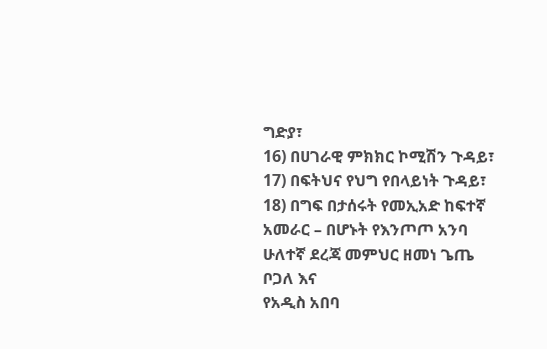ግድያ፣
16) በሀገራዊ ምክክር ኮሚሽን ጉዳይ፣
17) በፍትህና የህግ የበላይነት ጉዳይ፣
18) በግፍ በታሰሩት የመኢአድ ከፍተኛ አመራር – በሆኑት የእንጦጦ አንባ ሁለተኛ ደረጃ መምህር ዘመነ ጌጤ ቦጋለ እና
የአዲስ አበባ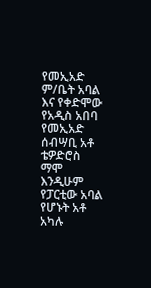የመኢአድ ም/ቤት አባል እና የቀድሞው የአዲስ አበባ የመኢአድ ሰብሣቢ አቶ ቴዎድሮስ ማሞ እንዲሁም
የፓርቲው አባል የሆኑት አቶ አካሉ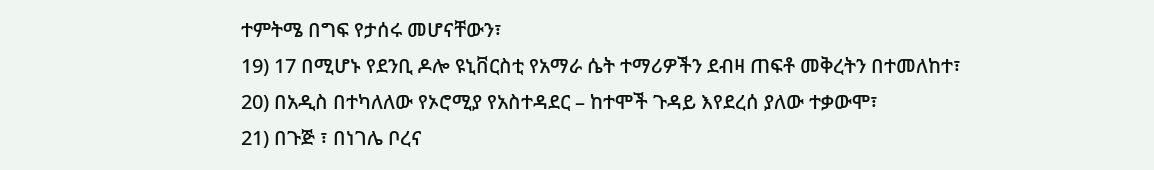ተምትሜ በግፍ የታሰሩ መሆናቸውን፣
19) 17 በሚሆኑ የደንቢ ዶሎ ዩኒቨርስቲ የአማራ ሴት ተማሪዎችን ደብዛ ጠፍቶ መቅረትን በተመለከተ፣
20) በአዲስ በተካለለው የኦሮሚያ የአስተዳደር – ከተሞች ጉዳይ እየደረሰ ያለው ተቃውሞ፣
21) በጉጅ ፣ በነገሌ ቦረና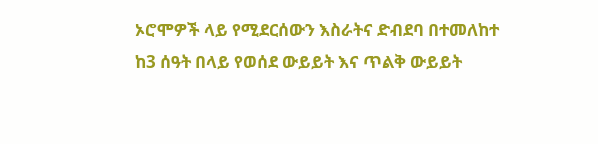ኦሮሞዎች ላይ የሚደርሰውን እስራትና ድብደባ በተመለከተ
ከ3 ሰዓት በላይ የወሰደ ውይይት እና ጥልቅ ውይይት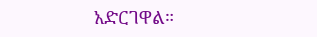አድርገዋል።